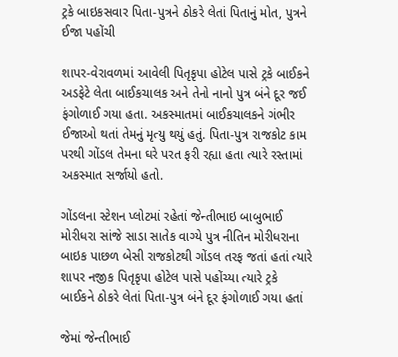ટ્રકે બાઇકસવાર પિતા-પુત્રને ઠોકરે લેતાં પિતાનું મોત, પુત્રને ઈજા પહોંચી

શાપર-વેરાવળમાં આવેલી પિતૃકૃપા હોટેલ પાસે ટ્રકે બાઈકને અડફેટે લેતા બાઈકચાલક અને તેનો નાનો પુત્ર બંને દૂર જઈ ફંગોળાઈ ગયા હતા. અકસ્માતમાં બાઈકચાલકને ગંભીર ઈજાઓ થતાં તેમનું મૃત્યુ થયું હતું. પિતા-પુત્ર રાજકોટ કામ પરથી ગોંડલ તેમના ઘરે પરત ફરી રહ્યા હતા ત્યારે રસ્તામાં અકસ્માત સર્જાયો હતો.

ગોંડલના સ્ટેશન પ્લોટમાં રહેતાં જેન્તીભાઇ બાબુભાઈ મોરીધરા સાંજે સાડા સાતેક વાગ્યે પુત્ર નીતિન મોરીધરાના બાઇક પાછળ બેસી રાજકોટથી ગોંડલ તરફ જતાં હતાં ત્યારે શાપર નજીક પિતૃકૃપા હોટેલ પાસે પહોંચ્યા ત્યારે ટ્રકે બાઈકને ઠોકરે લેતાં પિતા-પુત્ર બંને દૂર ફંગોળાઈ ગયા હતાં

જેમાં જેન્તીભાઈ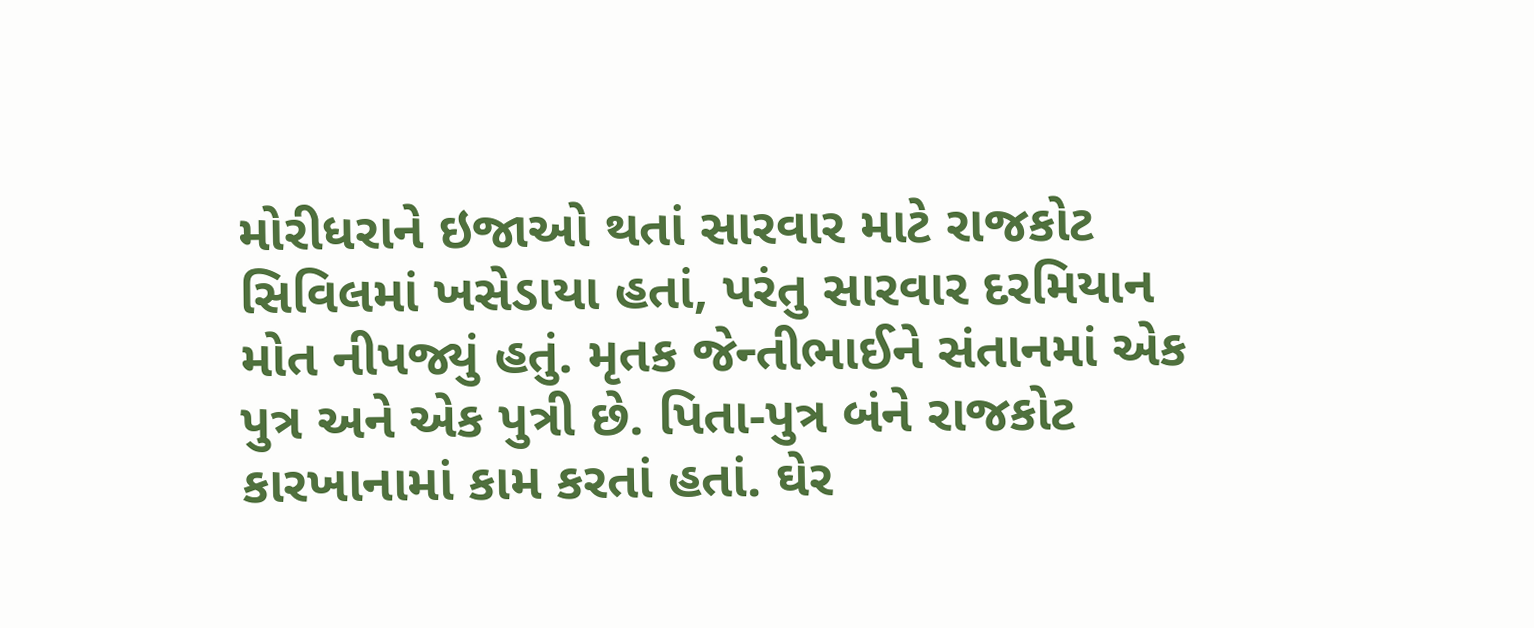મોરીધરાને ઇજાઓ થતાં સારવાર માટે રાજકોટ સિવિલમાં ખસેડાયા હતાં, પરંતુ સારવાર દરમિયાન મોત નીપજ્યું હતું. મૃતક જેન્તીભાઈને સંતાનમાં એક પુત્ર અને એક પુત્રી છે. પિતા-પુત્ર બંને રાજકોટ કારખાનામાં કામ કરતાં હતાં. ઘેર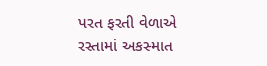પરત ફરતી વેળાએ રસ્તામાં અકસ્માત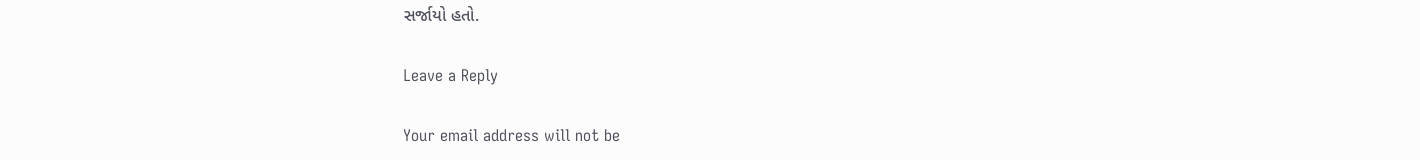સર્જાયો હતો.

Leave a Reply

Your email address will not be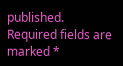published. Required fields are marked *